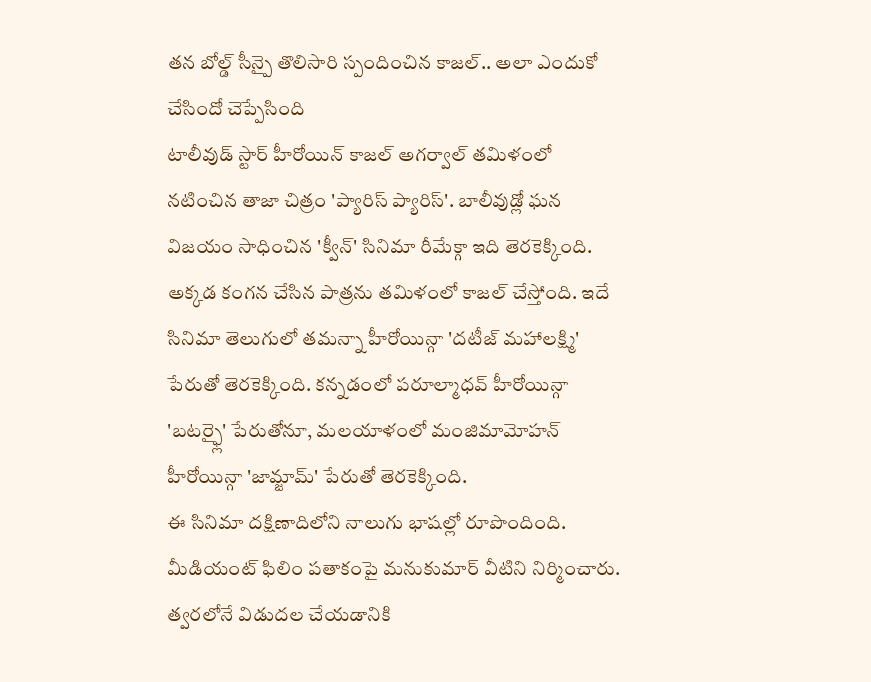తన బోల్డ్ సీన్పై తొలిసారి స్పందించిన కాజల్.. అలా ఎందుకో చేసిందో చెప్పేసింది
టాలీవుడ్ స్టార్ హీరోయిన్ కాజల్ అగర్వాల్ తమిళంలో నటించిన తాజా చిత్రం 'ప్యారిస్ ప్యారిస్'. బాలీవుడ్లో ఘన విజయం సాధించిన 'క్వీన్' సినిమా రీమేక్గా ఇది తెరకెక్కింది. అక్కడ కంగన చేసిన పాత్రను తమిళంలో కాజల్ చేస్తోంది. ఇదే సినిమా తెలుగులో తమన్నా హీరోయిన్గా 'దటీజ్ మహాలక్ష్మి' పేరుతో తెరకెక్కింది. కన్నడంలో పరూల్మాధవ్ హీరోయిన్గా 'బటర్ఫ్లై' పేరుతోనూ, మలయాళంలో మంజిమామోహన్ హీరోయిన్గా 'జామ్జామ్' పేరుతో తెరకెక్కింది.
ఈ సినిమా దక్షిణాదిలోని నాలుగు భాషల్లో రూపొందింది. మీడియంట్ ఫిలిం పతాకంపై మనుకుమార్ వీటిని నిర్మించారు. త్వరలోనే విడుదల చేయడానికి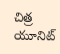చిత్ర యూనిట్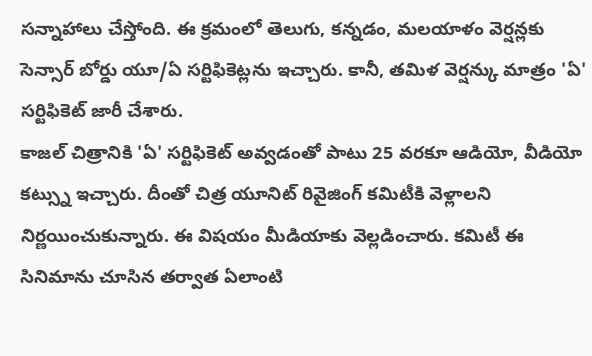సన్నాహాలు చేస్తోంది. ఈ క్రమంలో తెలుగు, కన్నడం, మలయాళం వెర్షన్లకు సెన్సార్ బోర్డు యూ/ఏ సర్టిఫికెట్లను ఇచ్చారు. కానీ, తమిళ వెర్షన్కు మాత్రం 'ఏ' సర్టిఫికెట్ జారీ చేశారు.
కాజల్ చిత్రానికి 'ఏ' సర్టిఫికెట్ అవ్వడంతో పాటు 25 వరకూ ఆడియో, వీడియో కట్స్ను ఇచ్చారు. దీంతో చిత్ర యూనిట్ రివైజింగ్ కమిటీకి వెళ్లాలని నిర్ణయించుకున్నారు. ఈ విషయం మీడియాకు వెల్లడించారు. కమిటీ ఈ సినిమాను చూసిన తర్వాత ఏలాంటి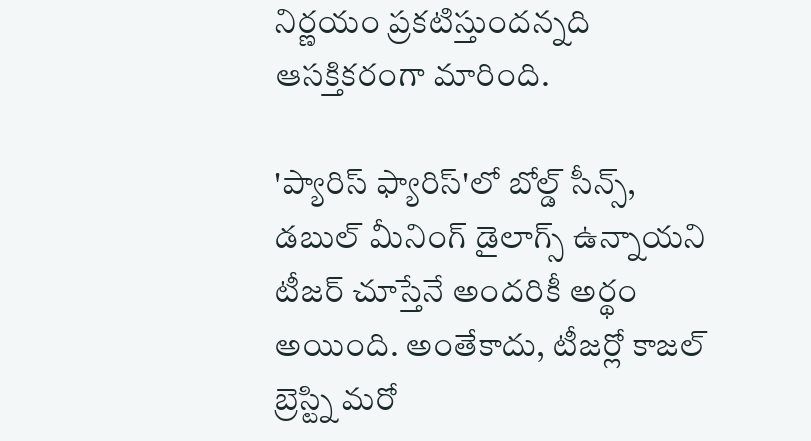నిర్ణయం ప్రకటిస్తుందన్నది ఆసక్తికరంగా మారింది.

'ప్యారిస్ ఫ్యారిస్'లో బోల్డ్ సీన్స్, డబుల్ మీనింగ్ డైలాగ్స్ ఉన్నాయని టీజర్ చూస్తేనే అందరికీ అర్థం అయింది. అంతేకాదు, టీజర్లో కాజల్ బ్రెస్ట్ని మరో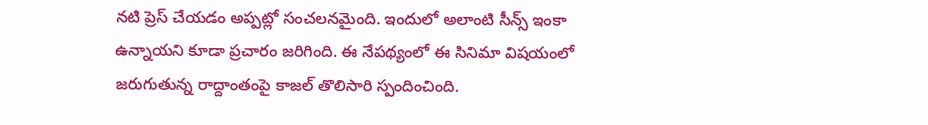నటి ప్రెస్ చేయడం అప్పట్లో సంచలనమైంది. ఇందులో అలాంటి సీన్స్ ఇంకా ఉన్నాయని కూడా ప్రచారం జరిగింది. ఈ నేపథ్యంలో ఈ సినిమా విషయంలో జరుగుతున్న రాద్దాంతంపై కాజల్ తొలిసారి స్పందించింది.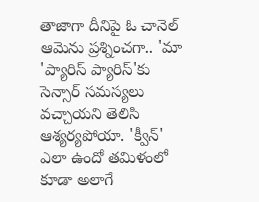తాజాగా దీనిపై ఓ చానెల్ ఆమెను ప్రశ్నించగా.. 'మా 'ప్యారిస్ ప్యారిస్'కు సెన్సార్ సమస్యలు వచ్చాయని తెలిసి ఆశ్యర్యపోయా. 'క్వీన్' ఎలా ఉందో తమిళంలో కూడా అలాగే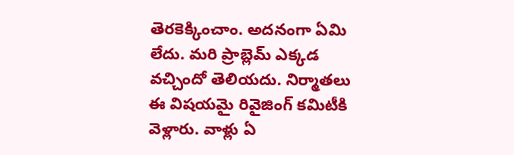తెరకెక్కించాం. అదనంగా ఏమి లేదు. మరి ప్రాబ్లెమ్ ఎక్కడ వచ్చిందో తెలియదు. నిర్మాతలు ఈ విషయమై రివైజింగ్ కమిటీకి వెళ్లారు. వాళ్లు ఏ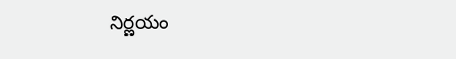నిర్ణయం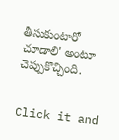తీసుకుంటారో చూడాలి' అంటూ చెప్పుకొచ్చింది.


Click it and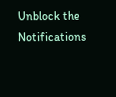Unblock the Notifications